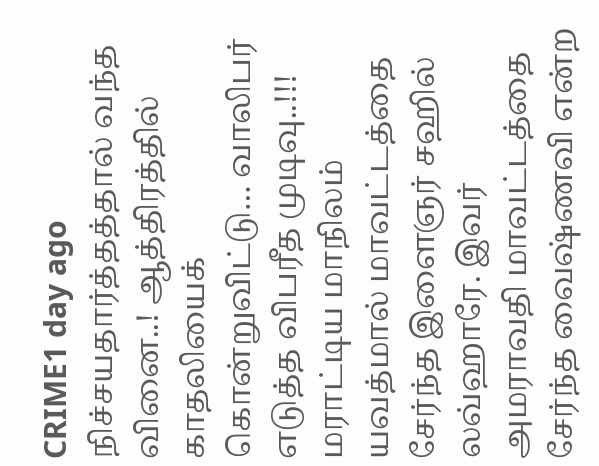CRIME1 day ago
நிச்சயதார்த்தத்தால் வந்த வினை..! ஆத்திரத்தில் காதலியைக் கொன்றுவிட்டு… வாலிபர் எடுத்த விபரீத முடிவு..!!!
மராட்டிய மாநிலம் யவத்மால் மாவட்டத்தை சேர்ந்த இளைஞர் சஹில் லவ்ஹாரே. இவர் அமராவதி மாவட்டத்தை சேர்ந்த வைஷ்ணவி என்ற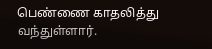பெண்ணை காதலித்து வந்துள்ளார்.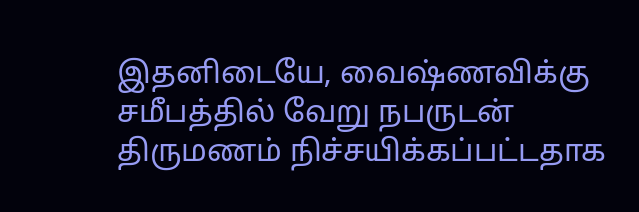இதனிடையே, வைஷ்ணவிக்கு சமீபத்தில் வேறு நபருடன் திருமணம் நிச்சயிக்கப்பட்டதாக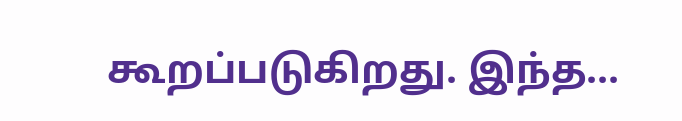கூறப்படுகிறது. இந்த...